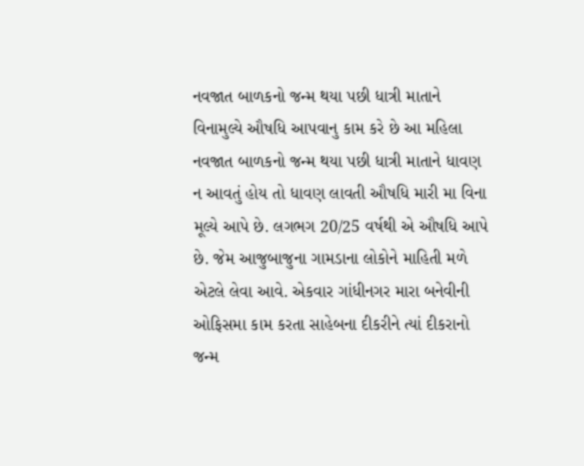નવજાત બાળકનો જન્મ થયા પછી ધાત્રી માતાને વિનામુલ્યે ઔષધિ આપવાનુ કામ કરે છે આ મહિલા
નવજાત બાળકનો જન્મ થયા પછી ધાત્રી માતાને ધાવણ ન આવતું હોય તો ધાવણ લાવતી ઔષધિ મારી મા વિના મૂલ્યે આપે છે. લગભગ 20/25 વર્ષથી એ ઔષધિ આપે છે. જેમ આજુબાજુના ગામડાના લોકોને માહિતી મળે એટલે લેવા આવે. એકવાર ગાંધીનગર મારા બનેવીની ઓફિસમા કામ કરતા સાહેબના દીકરીને ત્યાં દીકરાનો જન્મ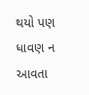થયો પણ ધાવણ ન આવતા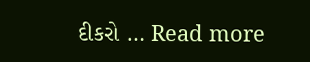દીકરો … Read more